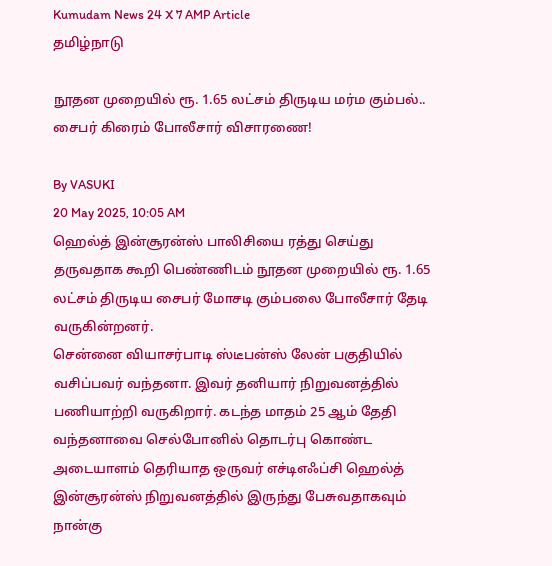Kumudam News 24 X 7 AMP Article
தமிழ்நாடு

நூதன முறையில் ரூ. 1.65 லட்சம் திருடிய மர்ம கும்பல்.. சைபர் கிரைம் போலீசார் விசாரணை!

By VASUKI
20 May 2025, 10:05 AM
ஹெல்த் இன்சூரன்ஸ் பாலிசியை ரத்து செய்து தருவதாக கூறி பெண்ணிடம் நூதன முறையில் ரூ. 1.65 லட்சம் திருடிய சைபர் மோசடி கும்பலை போலீசார் தேடி வருகின்றனர்.
சென்னை வியாசர்பாடி ஸ்டீபன்ஸ் லேன் பகுதியில் வசிப்பவர் வந்தனா. இவர் தனியார் நிறுவனத்தில் பணியாற்றி வருகிறார். கடந்த மாதம் 25 ஆம் தேதி வந்தனாவை செல்போனில் தொடர்பு கொண்ட அடையாளம் தெரியாத ஒருவர் எச்டிஎஃப்சி ஹெல்த் இன்சூரன்ஸ் நிறுவனத்தில் இருந்து பேசுவதாகவும் நான்கு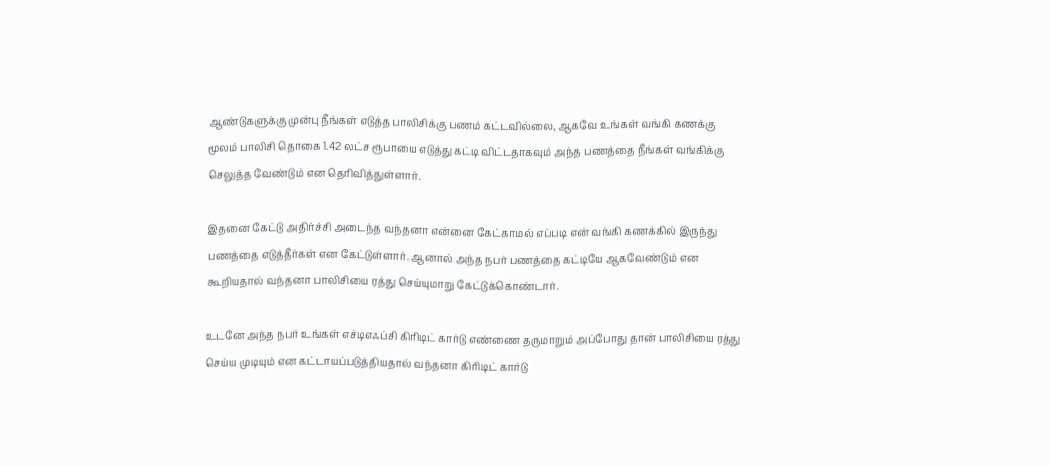ஆண்டுகளுக்கு முன்பு நீங்கள் எடுத்த பாலிசிக்கு பணம் கட்டவில்லை, ஆகவே உங்கள் வங்கி கணக்கு மூலம் பாலிசி தொகை 1.42 லட்ச ரூபாயை எடுத்து கட்டி விட்டதாகவும் அந்த பணத்தை நீங்கள் வங்கிக்கு செலுத்த வேண்டும் என தெரிவித்துள்ளார்.

இதனை கேட்டு அதிர்ச்சி அடைந்த வந்தனா என்னை கேட்காமல் எப்படி என் வங்கி கணக்கில் இருந்து பணத்தை எடுத்தீர்கள் என கேட்டுள்ளார். ஆனால் அந்த நபர் பணத்தை கட்டியே ஆகவேண்டும் என கூறியதால் வந்தனா பாலிசியை ரத்து செய்யுமாறு கேட்டுக்கொண்டார்.

உடனே அந்த நபர் உங்கள் எச்டிஎஃப்சி கிரிடிட் கார்டு எண்ணை தருமாறும் அப்போது தான் பாலிசியை ரத்து செய்ய முடியும் என கட்டாயப்படுத்தியதால் வந்தனா கிரிடிட் கார்டு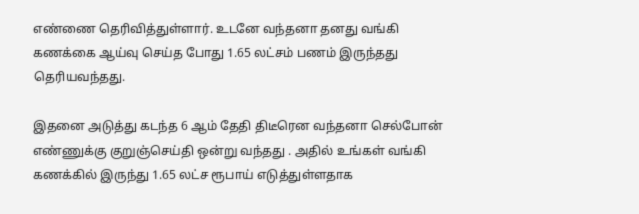எண்ணை தெரிவித்துள்ளார். உடனே வந்தனா தனது வங்கி கணக்கை ஆய்வு செய்த போது 1.65 லட்சம் பணம் இருந்தது தெரியவந்தது.

இதனை அடுத்து கடந்த 6 ஆம் தேதி திடீரென வந்தனா செல்போன் எண்ணுக்கு குறுஞ்செய்தி ஒன்று வந்தது . அதில் உங்கள் வங்கி கணக்கில் இருந்து 1.65 லட்ச ரூபாய் எடுத்துள்ளதாக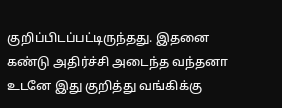குறிப்பிடப்பட்டிருந்தது. இதனை கண்டு அதிர்ச்சி அடைந்த வந்தனா உடனே இது குறித்து வங்கிக்கு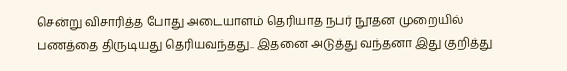சென்று விசாரித்த போது அடையாளம் தெரியாத நபர் நூதன முறையில் பணத்தை திருடியது தெரியவந்தது.. இதனை அடுத்து வந்தனா இது குறித்து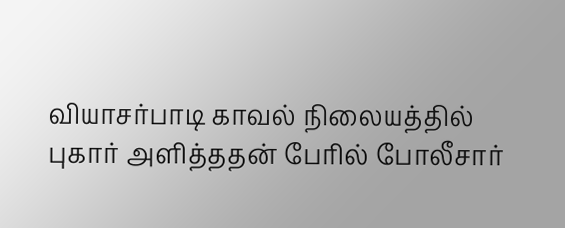வியாசர்பாடி காவல் நிலையத்தில் புகார் அளித்ததன் பேரில் போலீசார்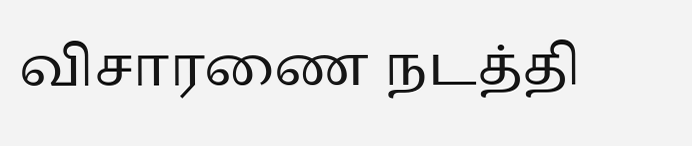விசாரணை நடத்தி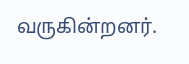வருகின்றனர்.